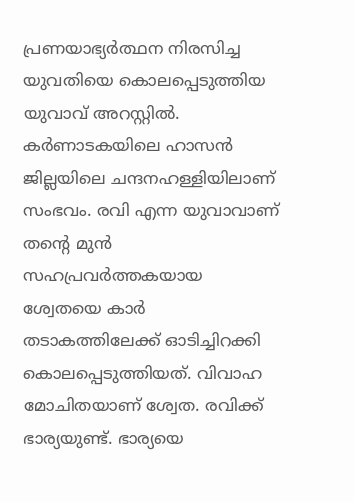പ്രണയാഭ്യർത്ഥന നിരസിച്ച യുവതിയെ കൊലപ്പെടുത്തിയ യുവാവ് അറസ്റ്റിൽ. കർണാടകയിലെ ഹാസൻ ജില്ലയിലെ ചന്ദനഹള്ളിയിലാണ് സംഭവം. രവി എന്ന യുവാവാണ് തന്റെ മുൻ സഹപ്രവർത്തകയായ ശ്വേതയെ കാർ തടാകത്തിലേക്ക് ഓടിച്ചിറക്കി കൊലപ്പെടുത്തിയത്. വിവാഹ മോചിതയാണ് ശ്വേത. രവിക്ക് ഭാര്യയുണ്ട്. ഭാര്യയെ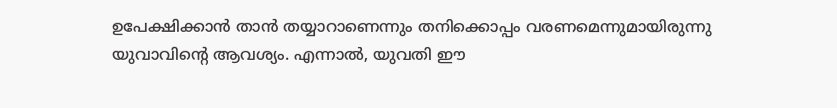ഉപേക്ഷിക്കാൻ താൻ തയ്യാറാണെന്നും തനിക്കൊപ്പം വരണമെന്നുമായിരുന്നു യുവാവിന്റെ ആവശ്യം. എന്നാൽ, യുവതി ഈ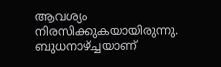ആവശ്യം നിരസിക്കുകയായിരുന്നു.
ബുധനാഴ്ച്ചയാണ്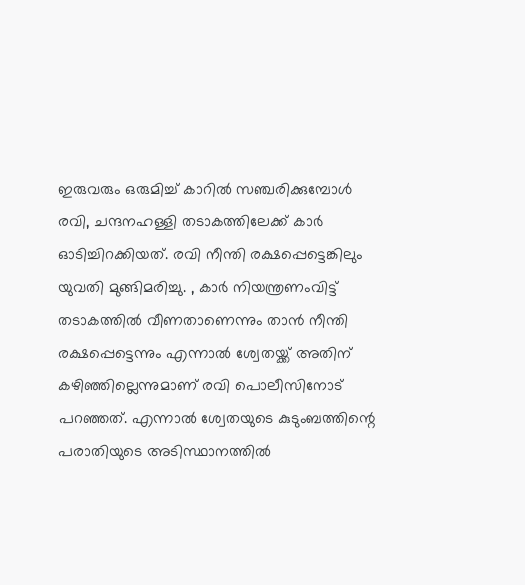ഇരുവരും ഒരുമിച്ച് കാറിൽ സഞ്ചരിക്കുമ്പോൾ രവി, ചന്ദനഹള്ളി തടാകത്തിലേക്ക് കാർ ഓടിച്ചിറക്കിയത്. രവി നീന്തി രക്ഷപ്പെട്ടെങ്കിലും യുവതി മുങ്ങിമരിച്ചു. , കാർ നിയന്ത്രണംവിട്ട് തടാകത്തിൽ വീണതാണെന്നും താൻ നീന്തി രക്ഷപ്പെട്ടെന്നും എന്നാൽ ശ്വേതയ്ക്ക് അതിന് കഴിഞ്ഞില്ലെന്നുമാണ് രവി പൊലീസിനോട് പറഞ്ഞത്. എന്നാൽ ശ്വേതയുടെ കുടുംബത്തിന്റെ പരാതിയുടെ അടിസ്ഥാനത്തിൽ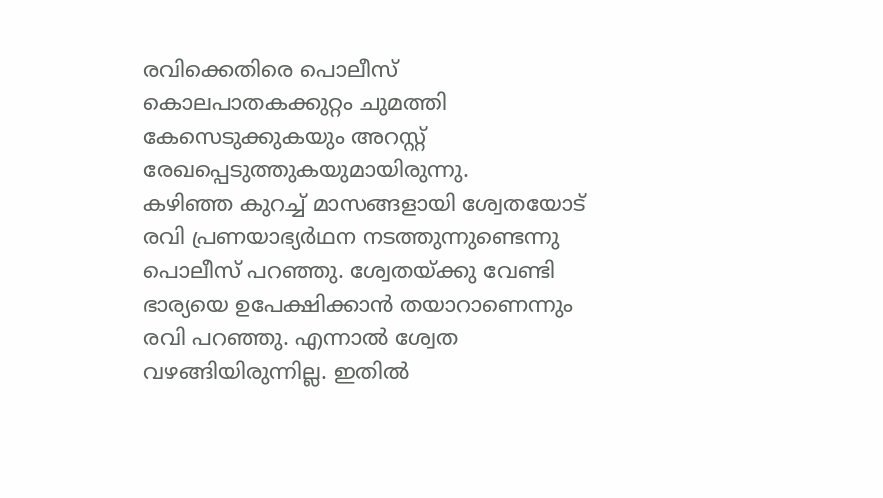രവിക്കെതിരെ പൊലീസ് കൊലപാതകക്കുറ്റം ചുമത്തി കേസെടുക്കുകയും അറസ്റ്റ് രേഖപ്പെടുത്തുകയുമായിരുന്നു.
കഴിഞ്ഞ കുറച്ച് മാസങ്ങളായി ശ്വേതയോട് രവി പ്രണയാഭ്യർഥന നടത്തുന്നുണ്ടെന്നു പൊലീസ് പറഞ്ഞു. ശ്വേതയ്ക്കു വേണ്ടി ഭാര്യയെ ഉപേക്ഷിക്കാൻ തയാറാണെന്നും രവി പറഞ്ഞു. എന്നാൽ ശ്വേത വഴങ്ങിയിരുന്നില്ല. ഇതിൽ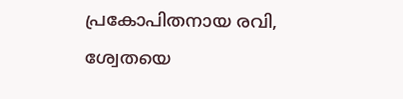പ്രകോപിതനായ രവി, ശ്വേതയെ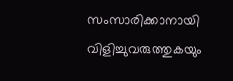സംസാരിക്കാനായി വിളിച്ചുവരുത്തുകയും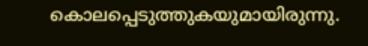കൊലപ്പെടുത്തുകയുമായിരുന്നു.